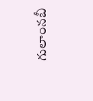గులాంనబీ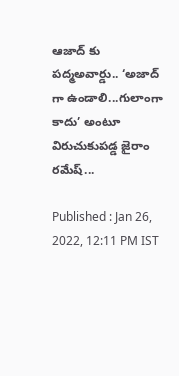ఆజాద్ కు పద్మఅవార్డు.. ‘అజాద్ గా ఉండాలి...గులాంగా కాదు’ అంటూ విరుచుకుపడ్డ జైరాం రమేష్...

Published : Jan 26, 2022, 12:11 PM IST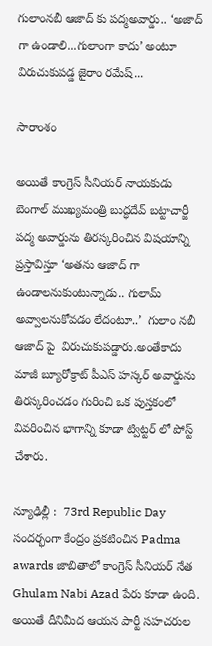గులాంనబీ ఆజాద్ కు పద్మఅవార్డు.. ‘అజాద్ గా ఉండాలి...గులాంగా కాదు’ అంటూ విరుచుకుపడ్డ జైరాం రమేష్...

సారాంశం

అయితే కాంగ్రెస్ సీనియర్ నాయకుడు బెంగాల్ ముఖ్యమంత్రి బుద్ధదేవ్ బట్టాచార్జీ పద్మ అవార్డును తిరస్కరించిన విషయాన్ని ప్రస్తావిస్తూ ‘అతను ఆజాద్ గా ఉండాలనుకుంటున్నాడు.. గులామ్ అవ్వాలనుకోవడం లేదంటూ..’  గులాం నబీ ఆజాద్ పై  విరుచుకుపడ్డారు.అంతేకాదు మాజీ బ్యూరోక్రాట్ పీఎస్ హస్కర్ అవార్డును తిరస్కరించడం గురించి ఒక పుస్తకంలో వివరించిన భాగాన్ని కూడా ట్విట్టర్ లో పోస్ట్ చేశారు.

న్యూఢిల్లీ :  73rd Republic Day సందర్భంగా కేంద్రం ప్రకటించిన Padma awards జాబితాలో కాంగ్రెస్ సీనియర్ నేత Ghulam Nabi Azad పేరు కూడా ఉంది. అయితే దీనిమీద ఆయన పార్టీ సహచరుల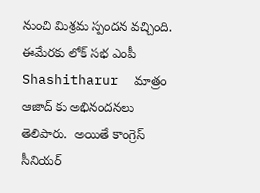నుంచి మిశ్రమ స్పందన వచ్చింది. ఈమేరకు లోక్ సభ ఎంపీ Shashitharur  మాత్రం  ఆజాద్ కు అభినందనలు తెలిపారు.  అయితే కాంగ్రెస్ సీనియర్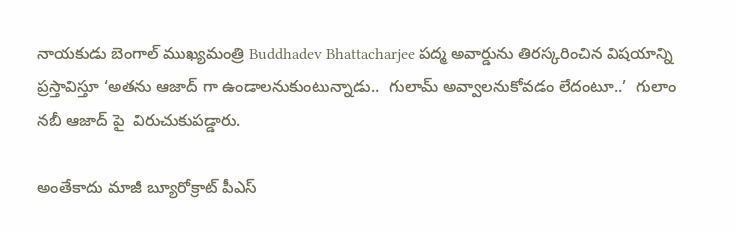నాయకుడు బెంగాల్ ముఖ్యమంత్రి Buddhadev Bhattacharjee పద్మ అవార్డును తిరస్కరించిన విషయాన్ని ప్రస్తావిస్తూ ‘అతను ఆజాద్ గా ఉండాలనుకుంటున్నాడు..  గులామ్ అవ్వాలనుకోవడం లేదంటూ..’  గులాం నబీ ఆజాద్ పై  విరుచుకుపడ్డారు.

అంతేకాదు మాజీ బ్యూరోక్రాట్ పీఎస్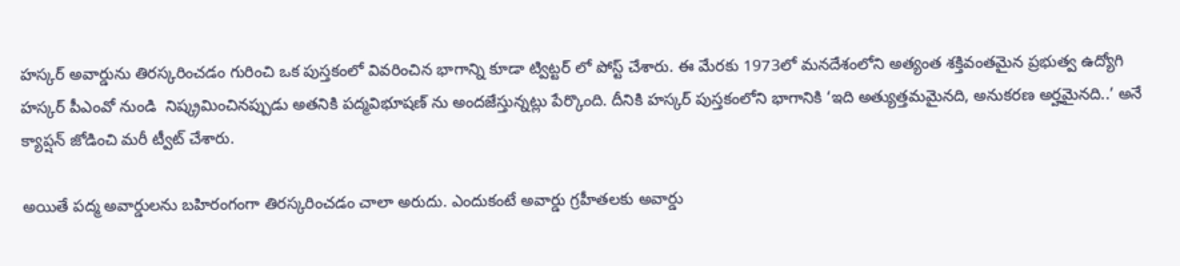హస్కర్ అవార్డును తిరస్కరించడం గురించి ఒక పుస్తకంలో వివరించిన భాగాన్ని కూడా ట్విట్టర్ లో పోస్ట్ చేశారు. ఈ మేరకు 1973లో మనదేశంలోని అత్యంత శక్తివంతమైన ప్రభుత్వ ఉద్యోగి హస్కర్ పీఎంవో నుండి  నిష్క్రమించినప్పుడు అతనికి పద్మవిభూషణ్ ను అందజేస్తున్నట్లు పేర్కొంది. దీనికి హస్కర్ పుస్తకంలోని భాగానికి ‘ఇది అత్యుత్తమమైనది, అనుకరణ అర్హమైనది..’ అనే క్యాప్షన్ జోడించి మరీ ట్వీట్ చేశారు.

అయితే పద్మ అవార్డులను బహిరంగంగా తిరస్కరించడం చాలా అరుదు. ఎందుకంటే అవార్డు గ్రహీతలకు అవార్డు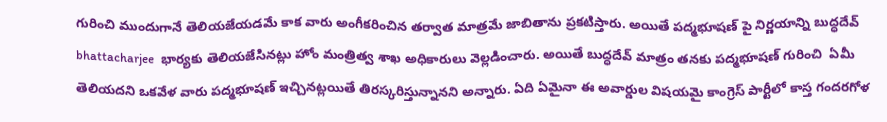గురించి ముందుగానే తెలియజేయడమే కాక వారు అంగీకరించిన తర్వాత మాత్రమే జాబితాను ప్రకటిస్తారు. అయితే పద్మభూషణ్ పై నిర్ణయాన్ని బుద్ధదేవ్ bhattacharjee  భార్యకు తెలియజేసినట్లు హోం మంత్రిత్వ శాఖ అధికారులు వెల్లడించారు. అయితే బుద్ధదేవ్ మాత్రం తనకు పద్మభూషణ్ గురించి  ఏమీ తెలియదని ఒకవేళ వారు పద్మభూషణ్ ఇచ్చినట్లయితే తిరస్కరిస్తున్నానని అన్నారు. ఏది ఏమైనా ఈ అవార్డుల విషయమై కాంగ్రెస్ పార్టీలో కాస్త గందరగోళ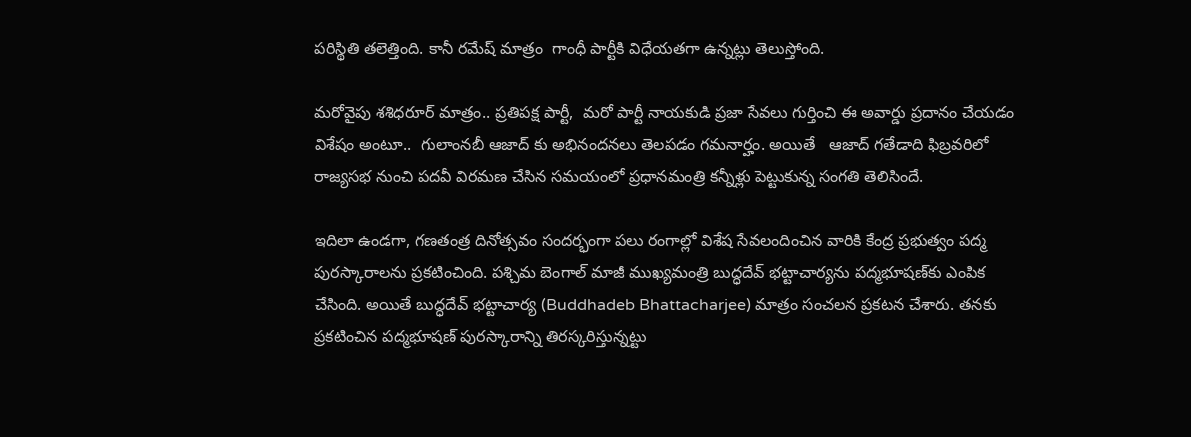పరిస్థితి తలెత్తింది. కానీ రమేష్ మాత్రం  గాంధీ పార్టీకి విధేయతగా ఉన్నట్లు తెలుస్తోంది.

మరోవైపు శశిధరూర్ మాత్రం.. ప్రతిపక్ష పార్టీ,  మరో పార్టీ నాయకుడి ప్రజా సేవలు గుర్తించి ఈ అవార్డు ప్రదానం చేయడం విశేషం అంటూ..  గులాంనబీ ఆజాద్ కు అభినందనలు తెలపడం గమనార్హం. అయితే   ఆజాద్ గతేడాది ఫిబ్రవరిలో రాజ్యసభ నుంచి పదవీ విరమణ చేసిన సమయంలో ప్రధానమంత్రి కన్నీళ్లు పెట్టుకున్న సంగతి తెలిసిందే.

ఇదిలా ఉండగా, గణతంత్ర దినోత్సవం సందర్భంగా పలు రంగాల్లో విశేష సేవలందించిన వారికి కేంద్ర ప్రభుత్వం పద్మ పురస్కారాలను ప్రకటించింది. పశ్చిమ బెంగాల్ మాజీ ముఖ్యమంత్రి బుద్ధదేవ్ భట్టాచార్యను పద్మభూషణ్‌కు ఎంపిక చేసింది. అయితే బుద్ధదేవ్‌ భట్టాచార్య (Buddhadeb Bhattacharjee) మాత్రం సంచలన ప్రకటన చేశారు. తనకు ప్రకటించిన పద్మభూషణ్‌ పురస్కారాన్ని తిరస్కరిస్తున్నట్టు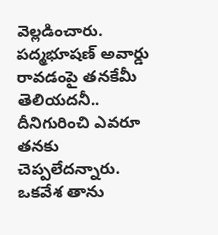వెల్లడించారు. పద్మభూషణ్‌ అవార్డు రావడంపై తనకేమీ తెలియదనీ.. దీనిగురించి ఎవరూ తనకు చెప్పలేదన్నారు. ఒకవేశ తాను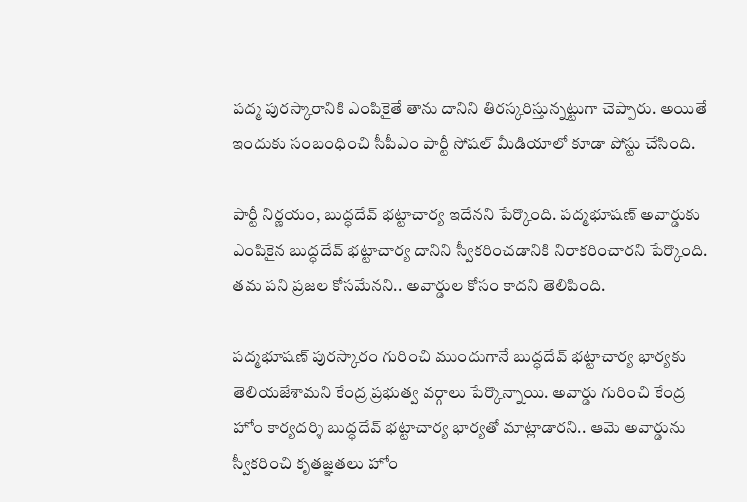పద్మ పురస్కారానికి ఎంపికైతే తాను దానిని తిరస్కరిస్తున్నట్టుగా చెప్పారు. అయితే ఇందుకు సంబంధించి సీపీఎం పార్టీ సోషల్ మీడియాలో కూడా పోస్టు చేసింది.

పార్టీ నిర్ణయం, బుద్ధదేవ్‌ భట్టాచార్య ఇదేనని పేర్కొంది. పద్మభూషణ్ అవార్డుకు ఎంపికైన బుద్ధదేవ్ భట్టాచార్య దానిని స్వీకరించడానికి నిరాకరించారని పేర్కొంది. తమ పని ప్రజల కోసమేనని.. అవార్డుల కోసం కాదని తెలిపింది.

పద్మభూషణ్ పురస్కారం గురించి ముందుగానే బుద్ధదేవ్‌ భట్టాచార్య భార్యకు తెలియజేశామని కేంద్ర ప్రభుత్వ వర్గాలు పేర్కొన్నాయి. అవార్డు గురించి కేంద్ర హోం కార్యదర్శి బుద్ధదేవ్ భట్టాచార్య భార్యతో మాట్లాడారని.. ఆమె అవార్డును స్వీకరించి కృతజ్ఞతలు హోం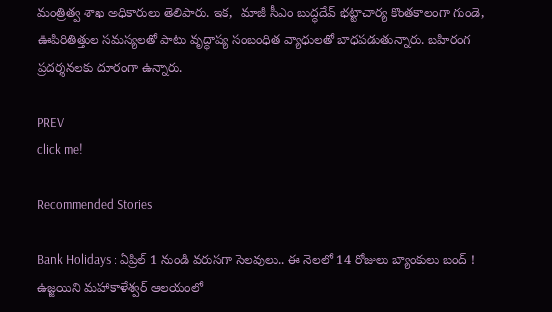మంత్రిత్వ శాఖ అధికారులు తెలిపారు. ఇక,  మాజీ సీఎం బుద్ధదేవ్ భట్టాచార్య కొంతకాలంగా గుండె, ఊపిరితిత్తుల సమస్యలతో పాటు వృద్ధాప్య సంబంధిత వ్యాధులతో బాధపడుతున్నారు. బహిరంగ ప్రదర్శనలకు దూరంగా ఉన్నారు.

PREV
click me!

Recommended Stories

Bank Holidays : ఏప్రిల్ 1 నుండి వరుసగా సెలవులు.. ఈ నెలలో 14 రోజులు బ్యాంకులు బంద్ !
ఉజ్జయిని మహాకాళేశ్వర్ ఆలయంలో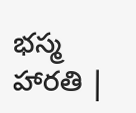భస్మ హారతి |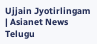Ujjain Jyotirlingam | Asianet News Telugu